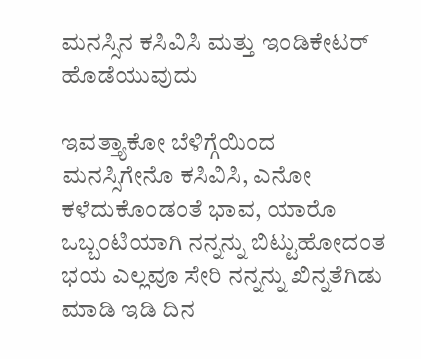ಮನಸ್ಸಿನ ಕಸಿವಿಸಿ ಮತ್ತು ಇಂಡಿಕೇಟರ್ ಹೊಡೆಯುವುದು

ಇವತ್ತ್ಯಾಕೋ ಬೆಳಿಗ್ಗೆಯಿಂದ ಮನಸ್ಸಿಗೇನೊ ಕಸಿವಿಸಿ, ಎನೋ ಕಳೆದುಕೊಂಡಂತೆ ಭಾವ, ಯಾರೊ ಒಬ್ಬಂಟಿಯಾಗಿ ನನ್ನನ್ನು ಬಿಟ್ಟುಹೋದಂತ ಭಯ ಎಲ್ಲವೂ ಸೇರಿ ನನ್ನನ್ನು ಖಿನ್ನತೆಗಿಡು ಮಾಡಿ ಇಡಿ ದಿನ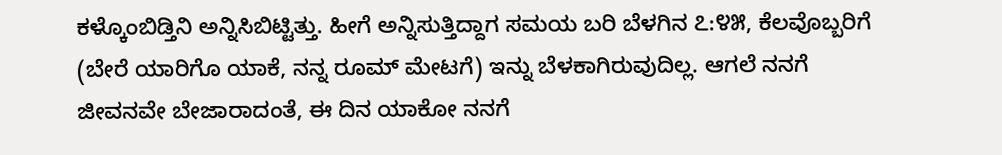ಕಳ್ಕೊಂಬಿಡ್ತಿನಿ ಅನ್ನಿಸಿಬಿಟ್ಟಿತ್ತು. ಹೀಗೆ ಅನ್ನಿಸುತ್ತಿದ್ದಾಗ ಸಮಯ ಬರಿ ಬೆಳಗಿನ ೭:೪೫, ಕೆಲವೊಬ್ಬರಿಗೆ (ಬೇರೆ ಯಾರಿಗೊ ಯಾಕೆ, ನನ್ನ ರೂಮ್ ಮೇಟಗೆ) ಇನ್ನು ಬೆಳಕಾಗಿರುವುದಿಲ್ಲ. ಆಗಲೆ ನನಗೆ ಜೀವನವೇ ಬೇಜಾರಾದಂತೆ, ಈ ದಿನ ಯಾಕೋ ನನಗೆ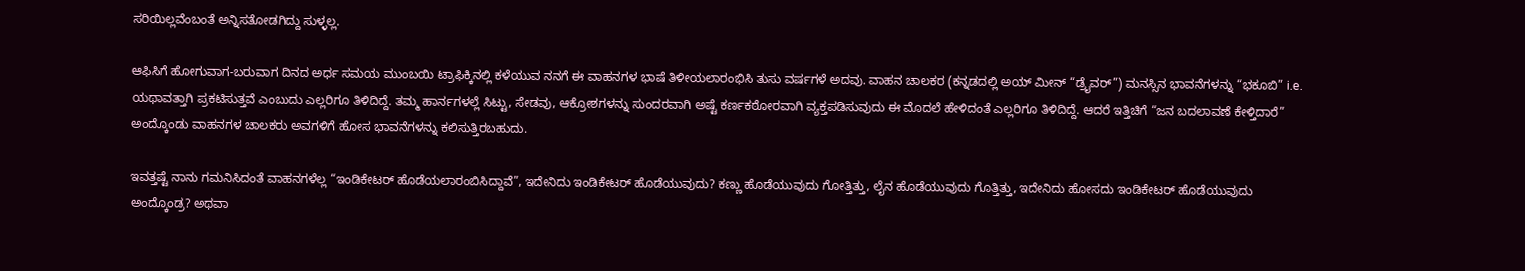ಸರಿಯಿಲ್ಲವೆಂಬಂತೆ ಅನ್ನಿಸತೋಡಗಿದ್ದು ಸುಳ್ಳಲ್ಲ.

ಆಫಿಸಿಗೆ ಹೋಗುವಾಗ-ಬರುವಾಗ ದಿನದ ಅರ್ಧ ಸಮಯ ಮುಂಬಯಿ ಟ್ರಾಫಿಕ್ಕಿನಲ್ಲಿ ಕಳೆಯುವ ನನಗೆ ಈ ವಾಹನಗಳ ಭಾಷೆ ತಿಳೀಯಲಾರಂಭಿಸಿ ತುಸು ವರ್ಷಗಳೆ ಅದವು. ವಾಹನ ಚಾಲಕರ (ಕನ್ನಡದಲ್ಲಿ ಅಯ್ ಮೀನ್ “ಡ್ರೈವರ್”) ಮನಸ್ಸಿನ ಭಾವನೆಗಳನ್ನು “ಭಕೂಬಿ” i.e. ಯಥಾವತ್ತಾಗಿ ಪ್ರಕಟಿಸುತ್ತವೆ ಎಂಬುದು ಎಲ್ಲರಿಗೂ ತಿಳಿದಿದ್ದೆ. ತಮ್ಮ ಹಾರ್ನಗಳಲ್ಲೆ ಸಿಟ್ಟು, ಸೇಡವು, ಆಕ್ರೋಶಗಳನ್ನು ಸುಂದರವಾಗಿ ಅಷ್ಟೆ ಕರ್ಣಕಠೋರವಾಗಿ ವ್ಯಕ್ತಪಡಿಸುವುದು ಈ ಮೊದಲೆ ಹೇಳಿದಂತೆ ಎಲ್ಲರಿಗೂ ತಿಳಿದಿದ್ದೆ. ಆದರೆ ಇತ್ತಿಚಿಗೆ “ಜನ ಬದಲಾವಣೆ ಕೇಳ್ತಿದಾರೆ” ಅಂದ್ಕೊಂಡು ವಾಹನಗಳ ಚಾಲಕರು ಅವಗಳಿಗೆ ಹೋಸ ಭಾವನೆಗಳನ್ನು ಕಲಿಸುತ್ತಿರಬಹುದು.

ಇವತ್ತಷ್ಟೆ ನಾನು ಗಮನಿಸಿದಂತೆ ವಾಹನಗಳೆಲ್ಲ “ಇಂಡಿಕೇಟರ್ ಹೊಡೆಯಲಾರಂಬಿಸಿದ್ದಾವೆ”, ಇದೇನಿದು ಇಂಡಿಕೇಟರ್ ಹೊಡೆಯುವುದು? ಕಣ್ಣು ಹೊಡೆಯುವುದು ಗೋತ್ತಿತ್ತು, ಲೈನ ಹೊಡೆಯುವುದು ಗೊತ್ತಿತ್ತು, ಇದೇನಿದು ಹೋಸದು ಇಂಡಿಕೇಟರ್ ಹೊಡೆಯುವುದು ಅಂದ್ಕೊಂಡ್ರ? ಅಥವಾ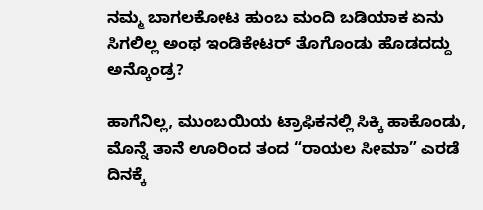ನಮ್ಮ ಬಾಗಲಕೋಟ ಹುಂಬ ಮಂದಿ ಬಡಿಯಾಕ ಏನು ಸಿಗಲಿಲ್ಲ ಅಂಥ ಇಂಡಿಕೇಟರ್ ತೊಗೊಂಡು ಹೊಡದದ್ದು ಅನ್ಕೊಂಡ್ರ?

ಹಾಗೆನಿಲ್ಲ, ಮುಂಬಯಿಯ ಟ್ರಾಫಿಕನಲ್ಲಿ ಸಿಕ್ಕಿ ಹಾಕೊಂಡು, ಮೊನ್ನೆ ತಾನೆ ಊರಿಂದ ತಂದ “ರಾಯಲ ಸೀಮಾ” ಎರಡೆ ದಿನಕ್ಕೆ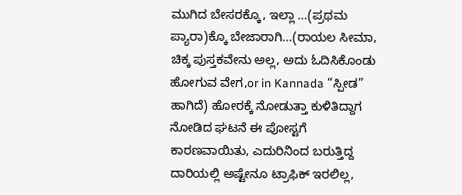ಮುಗಿದ ಬೇಸರಕ್ಕೊ, ಇಲ್ಲಾ …(ಪ್ರಥಮ ಪ್ಯಾರಾ)ಕ್ಕೊ ಬೇಜಾರಾಗಿ…(ರಾಯಲ ಸೀಮಾ, ಚಿಕ್ಕ ಪುಸ್ತಕವೇನು ಅಲ್ಲ, ಅದು ಓದಿಸಿಕೊಂಡು ಹೋಗುವ ವೇಗ,or in Kannada “ಸ್ಪೀಡ” ಹಾಗಿದೆ) ಹೋರಕ್ಕೆ ನೋಡುತ್ತಾ ಕುಳಿತಿದ್ದಾಗ ನೋಡಿದ ಘಟನೆ ಈ ಪೋಸ್ಟಗೆ ಕಾರಣವಾಯಿತು, ಎದುರಿನಿಂದ ಬರುತ್ತಿದ್ದ ದಾರಿಯಲ್ಲಿ ಅಷ್ಟೇನೂ ಟ್ರಾಫಿಕ್ ಇರಲಿಲ್ಲ,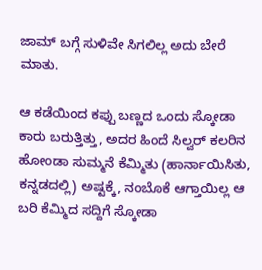ಜಾಮ್ ಬಗ್ಗೆ ಸುಳಿವೇ ಸಿಗಲಿಲ್ಲ ಅದು ಬೇರೆ ಮಾತು.

ಆ ಕಡೆಯಿಂದ ಕಪ್ಪು ಬಣ್ಣದ ಒಂದು ಸ್ಕೋಡಾ ಕಾರು ಬರುತ್ತಿತ್ತು, ಅದರ ಹಿಂದೆ ಸಿಲ್ವರ್ ಕಲರಿನ ಹೋಂಡಾ ಸುಮ್ಮನೆ ಕೆಮ್ಮಿತು (ಹಾರ್ನಾಯಿಸಿತು, ಕನ್ನಡದಲ್ಲಿ) ಅಷ್ಟಕ್ಕೆ, ನಂಬೊಕೆ ಆಗ್ತಾಯಿಲ್ಲ ಆ ಬರಿ ಕೆಮ್ಮಿದ ಸದ್ದಿಗೆ ಸ್ಕೋಡಾ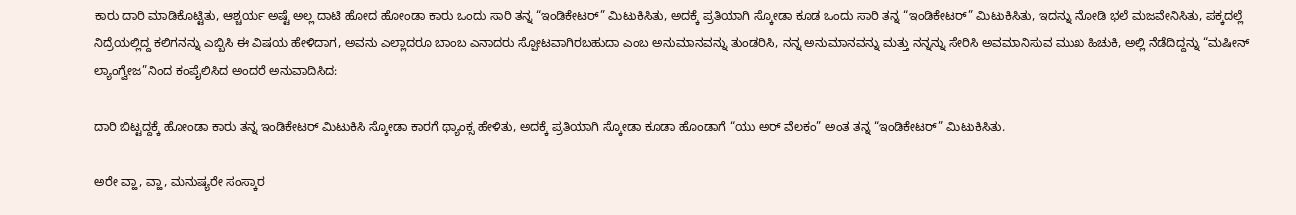ಕಾರು ದಾರಿ ಮಾಡಿಕೊಟ್ಟಿತು, ಆಶ್ಚರ್ಯ ಅಷ್ಟೆ ಅಲ್ಲ ದಾಟಿ ಹೋದ ಹೋಂಡಾ ಕಾರು ಒಂದು ಸಾರಿ ತನ್ನ “ಇಂಡಿಕೇಟರ್” ಮಿಟುಕಿಸಿತು, ಅದಕ್ಕೆ ಪ್ರತಿಯಾಗಿ ಸ್ಕೋಡಾ ಕೂಡ ಒಂದು ಸಾರಿ ತನ್ನ “ಇಂಡಿಕೇಟರ್” ಮಿಟುಕಿಸಿತು, ಇದನ್ನು ನೋಡಿ ಭಲೆ ಮಜವೇನಿಸಿತು, ಪಕ್ಕದಲ್ಲೆ ನಿದ್ರೆಯಲ್ಲಿದ್ದ ಕಲಿಗನನ್ನು ಎಬ್ಬಿಸಿ ಈ ವಿಷಯ ಹೇಳಿದಾಗ, ಅವನು ಎಲ್ಲಾದರೂ ಬಾಂಬ ಎನಾದರು ಸ್ಪೋಟವಾಗಿರಬಹುದಾ ಎಂಬ ಅನುಮಾನವನ್ನು ತುಂಡರಿಸಿ, ನನ್ನ ಅನುಮಾನವನ್ನು ಮತ್ತು ನನ್ನನ್ನು ಸೇರಿಸಿ ಅವಮಾನಿಸುವ ಮುಖ ಹಿಚುಕಿ, ಅಲ್ಲಿ ನೆಡೆದಿದ್ದನ್ನು “ಮಷೀನ್ ಲ್ಯಾಂಗ್ವೇಜ”ನಿಂದ ಕಂಪೈಲಿಸಿದ ಅಂದರೆ ಅನುವಾದಿಸಿದ:

ದಾರಿ ಬಿಟ್ಟದ್ದಕ್ಕೆ ಹೋಂಡಾ ಕಾರು ತನ್ನ ಇಂಡಿಕೇಟರ್ ಮಿಟುಕಿಸಿ ಸ್ಕೋಡಾ ಕಾರಗೆ ಥ್ಯಾಂಕ್ಸ ಹೇಳಿತು, ಅದಕ್ಕೆ ಪ್ರತಿಯಾಗಿ ಸ್ಕೋಡಾ ಕೂಡಾ ಹೊಂಡಾಗೆ “ಯು ಅರ್ ವೆಲಕಂ” ಅಂತ ತನ್ನ “ಇಂಡಿಕೇಟರ್” ಮಿಟುಕಿಸಿತು.

ಅರೇ ವ್ಹಾ, ವ್ಹಾ, ಮನುಷ್ಯರೇ ಸಂಸ್ಕಾರ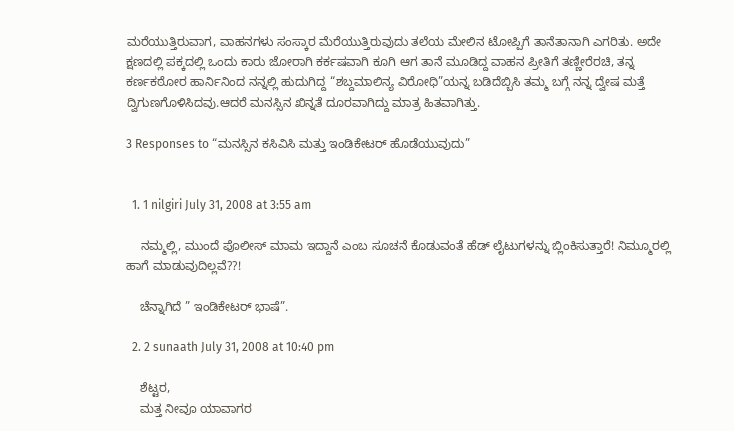ಮರೆಯುತ್ತಿರುವಾಗ, ವಾಹನಗಳು ಸಂಸ್ಕಾರ ಮೆರೆಯುತ್ತಿರುವುದು ತಲೆಯ ಮೇಲಿನ ಟೋಪ್ಪಿಗೆ ತಾನೆತಾನಾಗಿ ಎಗರಿತು. ಅದೇ ಕ್ಷಣದಲ್ಲಿ ಪಕ್ಕದಲ್ಲಿ ಒಂದು ಕಾರು ಜೋರಾಗಿ ಕರ್ಕಷವಾಗಿ ಕೂಗಿ ಆಗ ತಾನೆ ಮೂಡಿದ್ದ ವಾಹನ ಪ್ರೀತಿಗೆ ತಣ್ಣೀರೆರಚಿ, ತನ್ನ ಕರ್ಣಕಠೋರ ಹಾರ್ನಿನಿಂದ ನನ್ನಲ್ಲಿ ಹುದುಗಿದ್ದ “ಶಬ್ದಮಾಲಿನ್ಯ ವಿರೋಧಿ”ಯನ್ನ ಬಡಿದೆಬ್ಬಿಸಿ ತಮ್ಮ ಬಗ್ಗೆ ನನ್ನ ದ್ವೇಷ ಮತ್ತೆ ದ್ವಿಗುಣಗೊಳಿಸಿದವು.ಆದರೆ ಮನಸ್ಸಿನ ಖಿನ್ನತೆ ದೂರವಾಗಿದ್ದು ಮಾತ್ರ ಹಿತವಾಗಿತ್ತು.

3 Responses to “ಮನಸ್ಸಿನ ಕಸಿವಿಸಿ ಮತ್ತು ಇಂಡಿಕೇಟರ್ ಹೊಡೆಯುವುದು”


  1. 1 nilgiri July 31, 2008 at 3:55 am

    ನಮ್ಮಲ್ಲಿ, ಮುಂದೆ ಪೊಲೀಸ್ ಮಾಮ ಇದ್ದಾನೆ ಎಂಬ ಸೂಚನೆ ಕೊಡುವಂತೆ ಹೆಡ್ ಲೈಟುಗಳನ್ನು ಬ್ಲಿಂಕಿಸುತ್ತಾರೆ! ನಿಮ್ಮೂರಲ್ಲಿ ಹಾಗೆ ಮಾಡುವುದಿಲ್ಲವೆ??!

    ಚೆನ್ನಾಗಿದೆ ” ಇಂಡಿಕೇಟರ್ ಭಾಷೆ”.

  2. 2 sunaath July 31, 2008 at 10:40 pm

    ಶೆಟ್ಟರ,
    ಮತ್ತ ನೀವೂ ಯಾವಾಗರ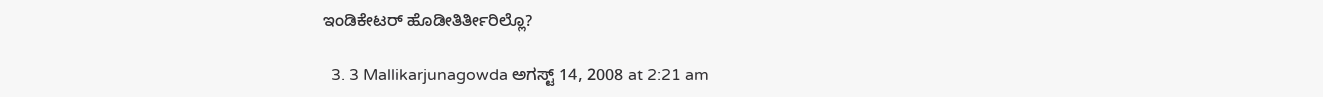ಇಂಡಿಕೇಟರ್ ಹೊಡೀತಿರ್ತೀರಿಲ್ಲೊ?

  3. 3 Mallikarjunagowda ಅಗಸ್ಟ್ 14, 2008 at 2:21 am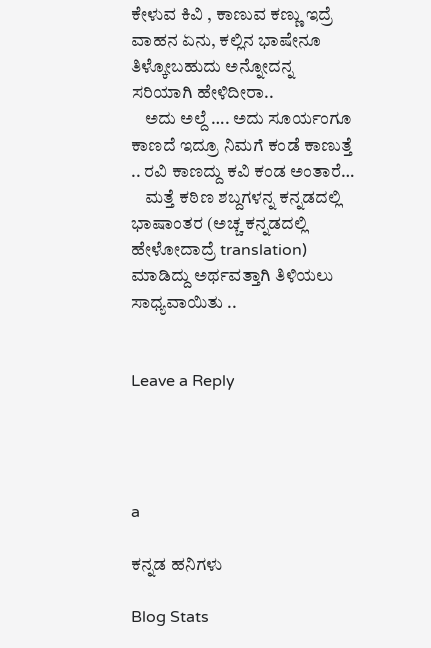ಕೇಳುವ ಕಿವಿ , ಕಾಣುವ ಕಣ್ಣು ಇದ್ರೆ ವಾಹನ ಏನು, ಕಲ್ಲಿನ ಭಾಷೇನೂ ತಿಳ್ಕೋಬಹುದು ಅನ್ನೋದನ್ನ ಸರಿಯಾಗಿ ಹೇಳಿದೀರಾ..
    ಅದು ಅಲ್ದೆ …. ಅದು ಸೂರ್ಯಂಗೂ ಕಾಣದೆ ಇದ್ರೂ ನಿಮಗೆ ಕಂಡೆ ಕಾಣುತ್ತೆ .. ರವಿ ಕಾಣದ್ದು ಕವಿ ಕಂಡ ಅಂತಾರೆ…
    ಮತ್ತೆ ಕಠಿಣ ಶಬ್ದಗಳನ್ನ ಕನ್ನಡದಲ್ಲಿ ಭಾಷಾಂತರ (ಅಚ್ಚ ಕನ್ನಡದಲ್ಲಿ ಹೇಳೋದಾದ್ರೆ translation) ಮಾಡಿದ್ದು ಅರ್ಥವತ್ತಾಗಿ ತಿಳಿಯಲು ಸಾಧ್ಯವಾಯಿತು ..


Leave a Reply




a

ಕನ್ನಡ ಹನಿಗಳು

Blog Stats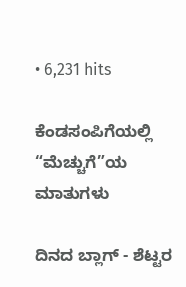• 6,231 hits

ಕೆಂಡಸಂಪಿಗೆಯಲ್ಲಿ “ಮೆಚ್ಚುಗೆ”ಯ ಮಾತುಗಳು

ದಿನದ ಬ್ಲಾಗ್ - ಶೆಟ್ಟರ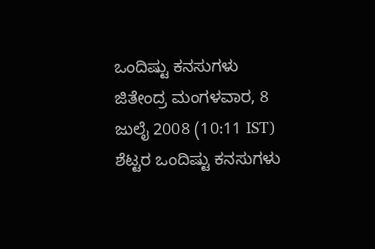ಒಂದಿಷ್ಟು ಕನಸುಗಳು ಜಿತೇಂದ್ರ ಮಂಗಳವಾರ, 8 ಜುಲೈ 2008 (10:11 IST) ಶೆಟ್ಟರ ಒಂದಿಷ್ಟು ಕನಸುಗಳು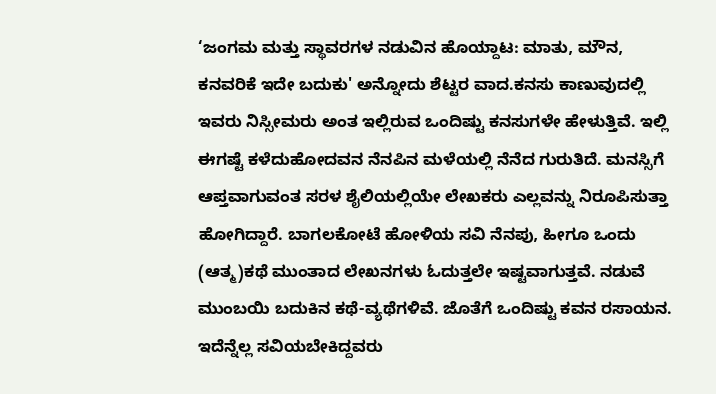‘ಜಂಗಮ ಮತ್ತು ಸ್ಥಾವರಗಳ ನಡುವಿನ ಹೊಯ್ದಾಟ: ಮಾತು, ಮೌನ, ಕನವರಿಕೆ ಇದೇ ಬದುಕು' ಅನ್ನೋದು ಶೆಟ್ಟರ ವಾದ.ಕನಸು ಕಾಣುವುದಲ್ಲಿ ಇವರು ನಿಸ್ಸೀಮರು ಅಂತ ಇಲ್ಲಿರುವ ಒಂದಿಷ್ಟು ಕನಸುಗಳೇ ಹೇಳುತ್ತಿವೆ. ಇಲ್ಲಿ ಈಗಷ್ಟೆ ಕಳೆದುಹೋದವನ ನೆನಪಿನ ಮಳೆಯಲ್ಲಿ ನೆನೆದ ಗುರುತಿದೆ. ಮನಸ್ಸಿಗೆ ಆಪ್ತವಾಗುವಂತ ಸರಳ ಶೈಲಿಯಲ್ಲಿಯೇ ಲೇಖಕರು ಎಲ್ಲವನ್ನು ನಿರೂಪಿಸುತ್ತಾ ಹೋಗಿದ್ದಾರೆ. ಬಾಗಲಕೋಟೆ ಹೋಳಿಯ ಸವಿ ನೆನಪು, ಹೀಗೂ ಒಂದು (ಆತ್ಮ)ಕಥೆ ಮುಂತಾದ ಲೇಖನಗಳು ಓದುತ್ತಲೇ ಇಷ್ಟವಾಗುತ್ತವೆ. ನಡುವೆ ಮುಂಬಯಿ ಬದುಕಿನ ಕಥೆ-ವ್ಯಥೆಗಳಿವೆ. ಜೊತೆಗೆ ಒಂದಿಷ್ಟು ಕವನ ರಸಾಯನ. ಇದೆನ್ನೆಲ್ಲ ಸವಿಯಬೇಕಿದ್ದವರು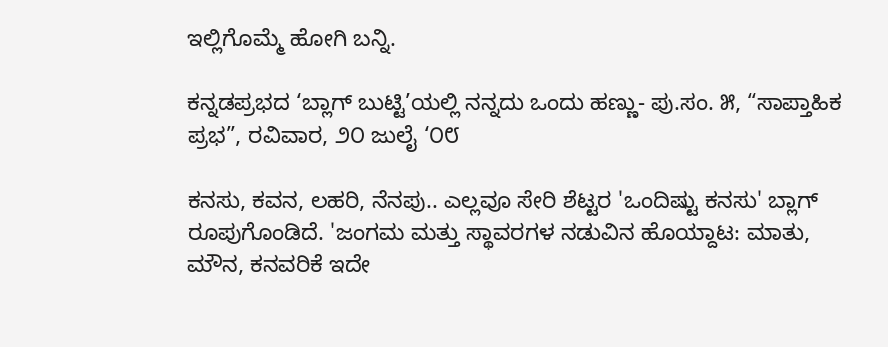ಇಲ್ಲಿಗೊಮ್ಮೆ ಹೋಗಿ ಬನ್ನಿ.

ಕನ್ನಡಪ್ರಭದ ‘ಬ್ಲಾಗ್ ಬುಟ್ಟಿ’ಯಲ್ಲಿ ನನ್ನದು ಒಂದು ಹಣ್ಣು- ಪು.ಸಂ. ೫, “ಸಾಪ್ತಾಹಿಕ ಪ್ರಭ”, ರವಿವಾರ, ೨೦ ಜುಲೈ ‘೦೮

ಕನಸು, ಕವನ, ಲಹರಿ, ನೆನಪು.. ಎಲ್ಲವೂ ಸೇರಿ ಶೆಟ್ಟರ 'ಒಂದಿಷ್ಟು ಕನಸು' ಬ್ಲಾಗ್ ರೂಪುಗೊಂಡಿದೆ. 'ಜಂಗಮ ಮತ್ತು ಸ್ಥಾವರಗಳ ನಡುವಿನ ಹೊಯ್ದಾಟ: ಮಾತು, ಮೌನ, ಕನವರಿಕೆ ಇದೇ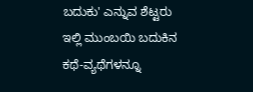ಬದುಕು' ಎನ್ನುವ ಶೆಟ್ಟರು ಇಲ್ಲಿ ಮುಂಬಯಿ ಬದುಕಿನ ಕಥೆ-ವ್ಯಥೆಗಳನ್ನೂ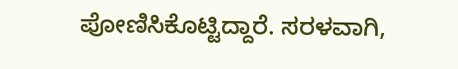ಪೋಣಿಸಿಕೊಟ್ಟಿದ್ದಾರೆ. ಸರಳವಾಗಿ,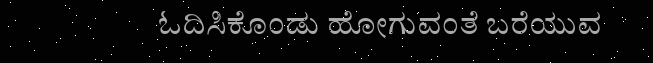ಓದಿಸಿಕೊಂಡು ಹೋಗುವಂತೆ ಬರೆಯುವ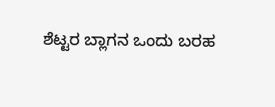ಶೆಟ್ಟರ ಬ್ಲಾಗನ ಒಂದು ಬರಹ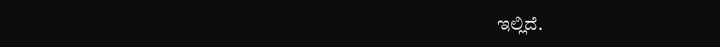ಇಲ್ಲಿದೆ.